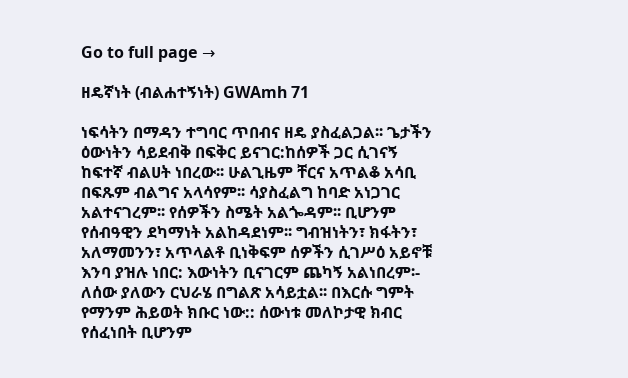Go to full page →

ዘዴኛነት (ብልሐተኝነት) GWAmh 71

ነፍሳትን በማዳን ተግባር ጥበብና ዘዴ ያስፈልጋል፡፡ ጌታችን ዕውነትን ሳይደብቅ በፍቅር ይናገር:ከሰዎች ጋር ሲገናኝ ከፍተኛ ብልሀት ነበረው፡፡ ሁልጊዜም ቸርና አጥልቆ አሳቢ በፍጹም ብልግና አላሳየም፡፡ ሳያስፈልግ ከባድ አነጋገር አልተናገረም፡፡ የሰዎችን ስሜት አልጐዳም፡፡ ቢሆንም የሰብዓዊን ደካማነት አልከዳደነም፡፡ ግብዝነትን፣ ክፋትን፣ አለማመንን፣ አጥላልቶ ቢነቅፍም ሰዎችን ሲገሥዕ አይኖቹ እንባ ያዝሉ ነበር: እውነትን ቢናገርም ጨካኝ አልነበረም፡- ለሰው ያለውን ርህራሄ በግልጽ አሳይቷል፡፡ በእርሱ ግምት የማንም ሕይወት ክቡር ነው:: ሰውነቱ መለኮታዊ ክብር የሰፈነበት ቢሆንም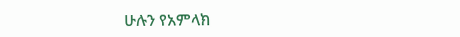ሁሉን የአምላክ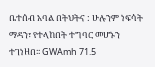ቤተሰብ አባል በትህትና : ሁሉንም ነፍሳት ማዳን፣ የተላከበት ተግባር መሆኑን ተገነዘበ፡፡ GWAmh 71.5